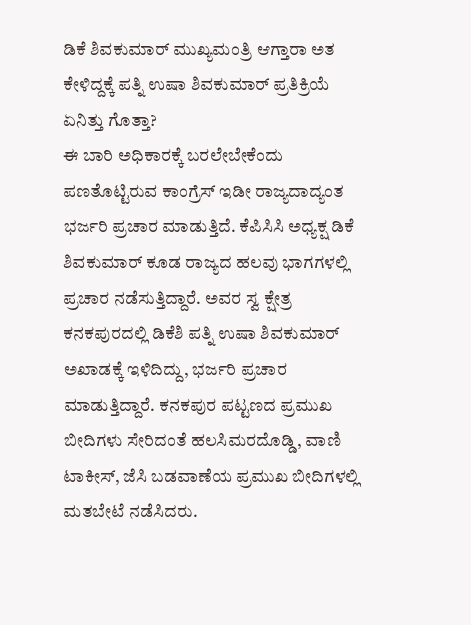ಡಿಕೆ ಶಿವಕುಮಾರ್ ಮುಖ್ಯಮಂತ್ರಿ ಆಗ್ತಾರಾ ಅತ ಕೇಳಿದ್ದಕ್ಕೆ ಪತ್ನಿ ಉಷಾ ಶಿವಕುಮಾರ್ ಪ್ರತಿಕ್ರಿಯೆ ಏನಿತ್ತು ಗೊತ್ತಾ?
ಈ ಬಾರಿ ಅಧಿಕಾರಕ್ಕೆ ಬರಲೇಬೇಕೆಂದು ಪಣತೊಟ್ಟಿರುವ ಕಾಂಗ್ರೆಸ್ ಇಡೀ ರಾಜ್ಯದಾದ್ಯಂತ ಭರ್ಜರಿ ಪ್ರಚಾರ ಮಾಡುತ್ತಿದೆ. ಕೆಪಿಸಿಸಿ ಅಧ್ಯಕ್ಷ ಡಿಕೆ ಶಿವಕುಮಾರ್ ಕೂಡ ರಾಜ್ಯದ ಹಲವು ಭಾಗಗಳಲ್ಲಿ ಪ್ರಚಾರ ನಡೆಸುತ್ತಿದ್ದಾರೆ. ಅವರ ಸ್ವ ಕ್ಷೇತ್ರ ಕನಕಪುರದಲ್ಲಿ ಡಿಕೆಶಿ ಪತ್ನಿ ಉಷಾ ಶಿವಕುಮಾರ್ ಅಖಾಡಕ್ಕೆ ಇಳಿದಿದ್ದು, ಭರ್ಜರಿ ಪ್ರಚಾರ ಮಾಡುತ್ತಿದ್ದಾರೆ. ಕನಕಪುರ ಪಟ್ಟಣದ ಪ್ರಮುಖ ಬೀದಿಗಳು ಸೇರಿದಂತೆ ಹಲಸಿಮರದೊಡ್ಡಿ, ವಾಣಿ ಟಾಕೀಸ್, ಜೆಸಿ ಬಡವಾಣೆಯ ಪ್ರಮುಖ ಬೀದಿಗಳಲ್ಲಿ ಮತಬೇಟೆ ನಡೆಸಿದರು.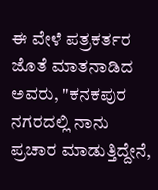ಈ ವೇಳೆ ಪತ್ರಕರ್ತರ ಜೊತೆ ಮಾತನಾಡಿದ ಅವರು, "ಕನಕಪುರ ನಗರದಲ್ಲಿ ನಾನು ಪ್ರಚಾರ ಮಾಡುತ್ತಿದ್ದೇನೆ,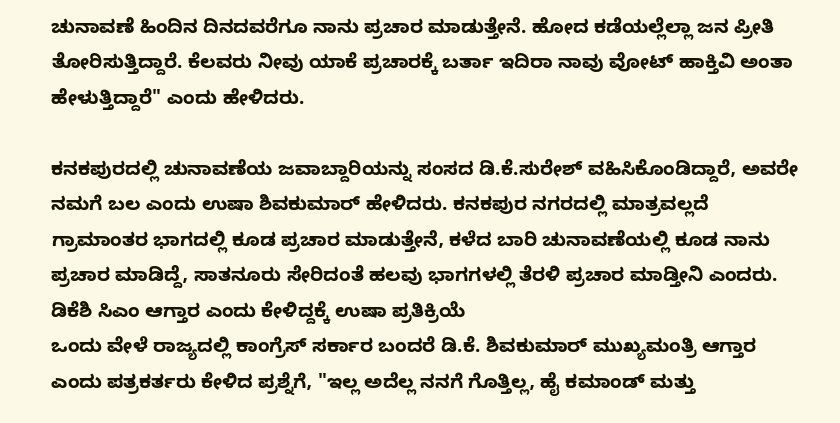ಚುನಾವಣೆ ಹಿಂದಿನ ದಿನದವರೆಗೂ ನಾನು ಪ್ರಚಾರ ಮಾಡುತ್ತೇನೆ. ಹೋದ ಕಡೆಯಲ್ಲೆಲ್ಲಾ ಜನ ಪ್ರೀತಿ ತೋರಿಸುತ್ತಿದ್ದಾರೆ. ಕೆಲವರು ನೀವು ಯಾಕೆ ಪ್ರಚಾರಕ್ಕೆ ಬರ್ತಾ ಇದಿರಾ ನಾವು ವೋಟ್ ಹಾಕ್ತಿವಿ ಅಂತಾ ಹೇಳುತ್ತಿದ್ದಾರೆ" ಎಂದು ಹೇಳಿದರು.

ಕನಕಪುರದಲ್ಲಿ ಚುನಾವಣೆಯ ಜವಾಬ್ದಾರಿಯನ್ನು ಸಂಸದ ಡಿ.ಕೆ.ಸುರೇಶ್ ವಹಿಸಿಕೊಂಡಿದ್ದಾರೆ, ಅವರೇ ನಮಗೆ ಬಲ ಎಂದು ಉಷಾ ಶಿವಕುಮಾರ್ ಹೇಳಿದರು. ಕನಕಪುರ ನಗರದಲ್ಲಿ ಮಾತ್ರವಲ್ಲದೆ ಗ್ರಾಮಾಂತರ ಭಾಗದಲ್ಲಿ ಕೂಡ ಪ್ರಚಾರ ಮಾಡುತ್ತೇನೆ, ಕಳೆದ ಬಾರಿ ಚುನಾವಣೆಯಲ್ಲಿ ಕೂಡ ನಾನು ಪ್ರಚಾರ ಮಾಡಿದ್ದೆ, ಸಾತನೂರು ಸೇರಿದಂತೆ ಹಲವು ಭಾಗಗಳಲ್ಲಿ ತೆರಳಿ ಪ್ರಚಾರ ಮಾಡ್ತೀನಿ ಎಂದರು.
ಡಿಕೆಶಿ ಸಿಎಂ ಆಗ್ತಾರ ಎಂದು ಕೇಳಿದ್ದಕ್ಕೆ ಉಷಾ ಪ್ರತಿಕ್ರಿಯೆ
ಒಂದು ವೇಳೆ ರಾಜ್ಯದಲ್ಲಿ ಕಾಂಗ್ರೆಸ್ ಸರ್ಕಾರ ಬಂದರೆ ಡಿ.ಕೆ. ಶಿವಕುಮಾರ್ ಮುಖ್ಯಮಂತ್ರಿ ಆಗ್ತಾರ ಎಂದು ಪತ್ರಕರ್ತರು ಕೇಳಿದ ಪ್ರಶ್ನೆಗೆ, "ಇಲ್ಲ ಅದೆಲ್ಲ ನನಗೆ ಗೊತ್ತಿಲ್ಲ, ಹೈ ಕಮಾಂಡ್ ಮತ್ತು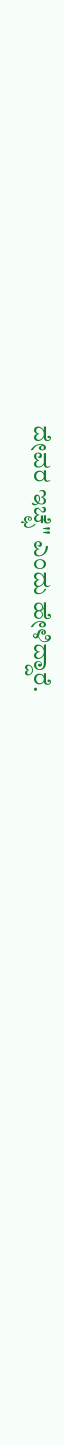ದೇವರ ಇಚ್ಛೆ" ಎಂದು ಹೇಳಿದ್ದಾರೆ.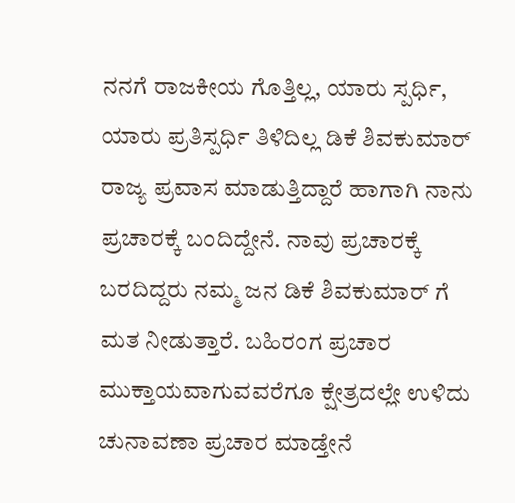ನನಗೆ ರಾಜಕೀಯ ಗೊತ್ತಿಲ್ಲ, ಯಾರು ಸ್ಪರ್ಧಿ, ಯಾರು ಪ್ರತಿಸ್ಪರ್ಧಿ ತಿಳಿದಿಲ್ಲ ಡಿಕೆ ಶಿವಕುಮಾರ್ ರಾಜ್ಯ ಪ್ರವಾಸ ಮಾಡುತ್ತಿದ್ದಾರೆ ಹಾಗಾಗಿ ನಾನು ಪ್ರಚಾರಕ್ಕೆ ಬಂದಿದ್ದೇನೆ. ನಾವು ಪ್ರಚಾರಕ್ಕೆ ಬರದಿದ್ದರು ನಮ್ಮ ಜನ ಡಿಕೆ ಶಿವಕುಮಾರ್ ಗೆ ಮತ ನೀಡುತ್ತಾರೆ. ಬಹಿರಂಗ ಪ್ರಚಾರ ಮುಕ್ತಾಯವಾಗುವವರೆಗೂ ಕ್ಷೇತ್ರದಲ್ಲೇ ಉಳಿದು ಚುನಾವಣಾ ಪ್ರಚಾರ ಮಾಡ್ತೇನೆ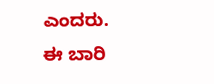ಎಂದರು.
ಈ ಬಾರಿ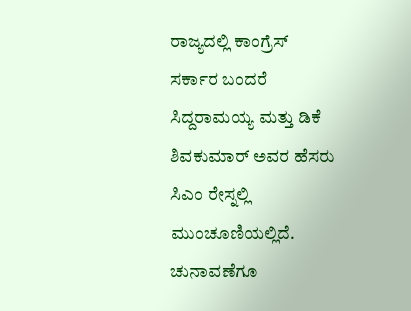ರಾಜ್ಯದಲ್ಲಿ ಕಾಂಗ್ರೆಸ್ ಸರ್ಕಾರ ಬಂದರೆ ಸಿದ್ದರಾಮಯ್ಯ ಮತ್ತು ಡಿಕೆ ಶಿವಕುಮಾರ್ ಅವರ ಹೆಸರು ಸಿಎಂ ರೇಸ್ನಲ್ಲಿ ಮುಂಚೂಣಿಯಲ್ಲಿದೆ. ಚುನಾವಣೆಗೂ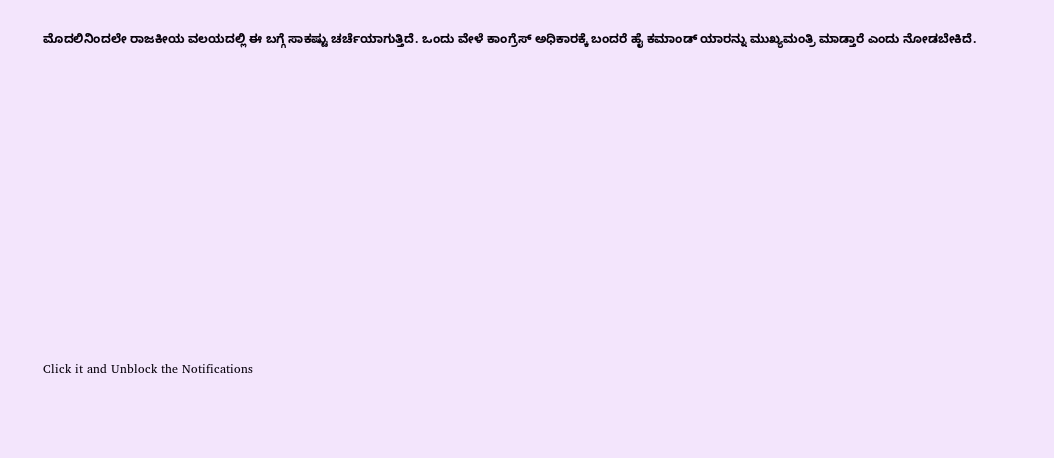ಮೊದಲಿನಿಂದಲೇ ರಾಜಕೀಯ ವಲಯದಲ್ಲಿ ಈ ಬಗ್ಗೆ ಸಾಕಷ್ಟು ಚರ್ಚೆಯಾಗುತ್ತಿದೆ. ಒಂದು ವೇಳೆ ಕಾಂಗ್ರೆಸ್ ಅಧಿಕಾರಕ್ಕೆ ಬಂದರೆ ಹೈ ಕಮಾಂಡ್ ಯಾರನ್ನು ಮುಖ್ಯಮಂತ್ರಿ ಮಾಡ್ತಾರೆ ಎಂದು ನೋಡಬೇಕಿದೆ.












Click it and Unblock the Notifications